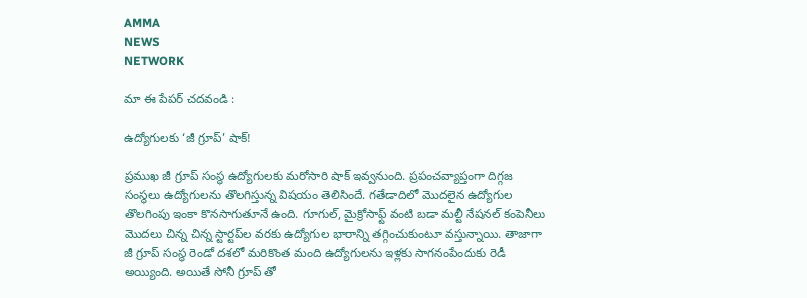AMMA
NEWS
NETWORK

మా ఈ పేపర్ చదవండి :

ఉద్యోగులకు ‘జీ గ్రూప్’ షాక్!

ప్రముఖ జీ గ్రూప్ సంస్థ ఉద్యోగులకు మరోసారి షాక్ ఇవ్వనుంది. ప్రపంచవ్యాప్తంగా దిగ్గజ సంస్థలు ఉద్యోగులను తొలగిస్తున్న విషయం తెలిసిందే. గతేడాదిలో మొదలైన ఉద్యోగుల తొలగింపు ఇంకా కొనసాగుతూనే ఉంది. గూగుల్, మైక్రోసాఫ్ట్ వంటి బడా మల్టీ నేషనల్ కంపెనీలు మొదలు చిన్న చిన్న స్టార్టప్‌ల వరకు ఉద్యోగుల భారాన్ని తగ్గించుకుంటూ వస్తున్నాయి. తాజాగా జీ గ్రూప్ సంస్థ రెండో దశలో మరికొంత మంది ఉద్యోగులను ఇళ్లకు సాగనంపేందుకు రెడీ అయ్యింది. అయితే సోనీ గ్రూప్ తో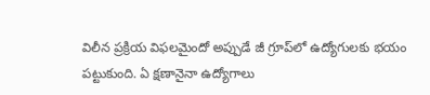విలీన ప్రక్రియ విఫలమైందో అప్పుడే జీ గ్రూప్‌లో ఉద్యోగులకు భయం పట్టుకుంది. ఏ క్షణానైనా ఉద్యోగాలు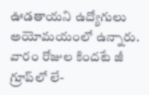ఊడతాయని ఉద్యోగులు అయోమయంలో ఉన్నారు. వారం రోజుల కిందటే జీ గ్రూప్‌లో లే-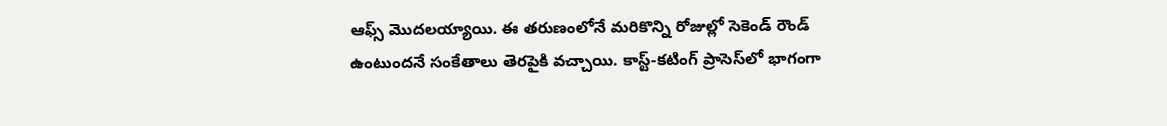ఆఫ్స్ మొదలయ్యాయి. ఈ తరుణంలోనే మరికొన్ని రోజుల్లో సెకెండ్ రౌండ్ ఉంటుందనే సంకేతాలు తెరపైకి వచ్చాయి. కాస్ట్-కటింగ్ ప్రాసెస్‌లో భాగంగా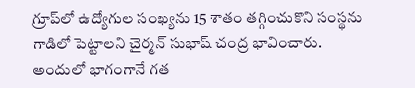గ్రూప్‌లో ఉద్యోగుల సంఖ్యను 15 శాతం తగ్గించుకొని సంస్థను గాడిలో పెట్టాలని చైర్మన్ సుభాష్ చంద్ర భావించారు. అందులో భాగంగానే గత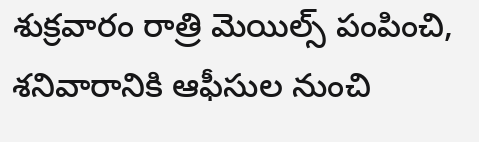శుక్రవారం రాత్రి మెయిల్స్ పంపించి, శనివారానికి ఆఫీసుల నుంచి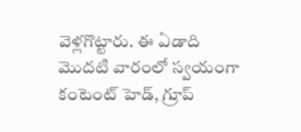వెళ్లగొట్టారు. ఈ ఏడాది మొదటి వారంలో స్వయంగా కంటెంట్ హెడ్, గ్రూప్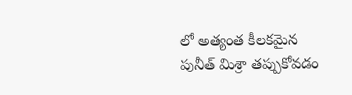లో అత్యంత కీలకమైన పునీత్ మిశ్రా తప్పుకోవడం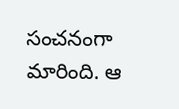సంచనంగా మారింది. ఆ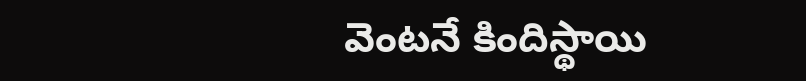వెంటనే కిందిస్థాయి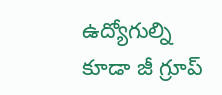ఉద్యోగుల్ని కూడా జీ గ్రూప్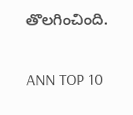తొలగించింది.

ANN TOP 10